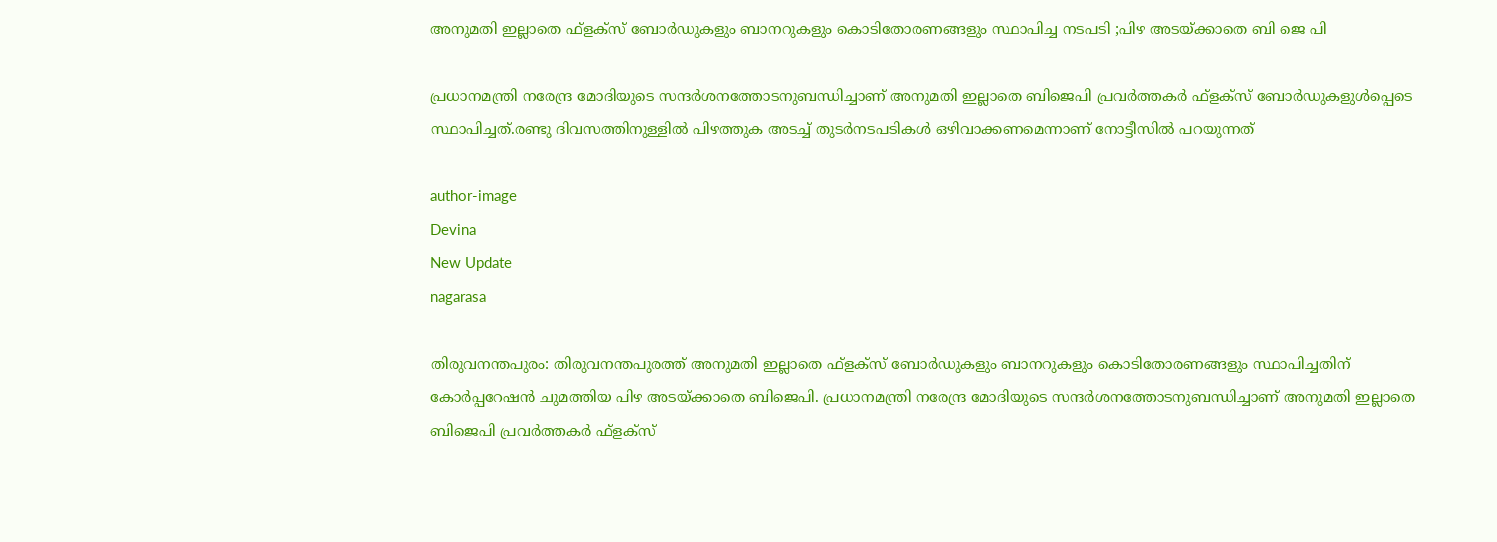അനുമതി ഇല്ലാതെ ഫ്ളക്‌സ് ബോര്‍ഡുകളും ബാനറുകളും കൊടിതോരണങ്ങളും സ്ഥാപിച്ച നടപടി ;പിഴ അടയ്ക്കാതെ ബി ജെ പി

പ്രധാനമന്ത്രി നരേന്ദ്ര മോദിയുടെ സന്ദർശനത്തോടനുബന്ധിച്ചാണ് അനുമതി ഇല്ലാതെ ബിജെപി പ്രവർത്തകർ ഫ്ളക്‌സ് ബോർഡുകളുൾപ്പെടെ സ്ഥാപിച്ചത്.രണ്ടു ദിവസത്തിനുള്ളിൽ പിഴത്തുക അടച്ച് തുടർനടപടികൾ ഒഴിവാക്കണമെന്നാണ് നോട്ടീസിൽ പറയുന്നത്

author-image
Devina
New Update
nagarasa

തിരുവനന്തപുരം: തിരുവനന്തപുരത്ത് അനുമതി ഇല്ലാതെ ഫ്ളക്‌സ് ബോർഡുകളും ബാനറുകളും കൊടിതോരണങ്ങളും സ്ഥാപിച്ചതിന് കോർപ്പറേഷൻ ചുമത്തിയ പിഴ അടയ്ക്കാതെ ബിജെപി. പ്രധാനമന്ത്രി നരേന്ദ്ര മോദിയുടെ സന്ദർശനത്തോടനുബന്ധിച്ചാണ് അനുമതി ഇല്ലാതെ ബിജെപി പ്രവർത്തകർ ഫ്ളക്‌സ്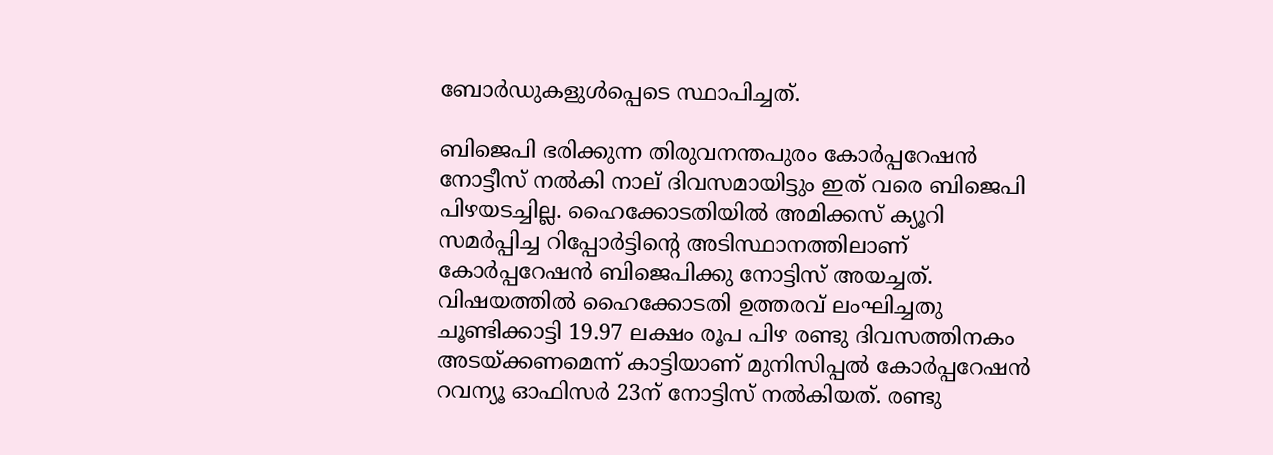ബോർഡുകളുൾപ്പെടെ സ്ഥാപിച്ചത്.

ബിജെപി ഭരിക്കുന്ന തിരുവനന്തപുരം കോർപ്പറേഷൻ നോട്ടീസ് നൽകി നാല് ദിവസമായിട്ടും ഇത് വരെ ബിജെപി പിഴയടച്ചില്ല. ഹൈക്കോടതിയിൽ അമിക്കസ് ക്യൂറി സമർപ്പിച്ച റിപ്പോർട്ടിന്റെ അടിസ്ഥാനത്തിലാണ് കോർപ്പറേഷൻ ബിജെപിക്കു നോട്ടിസ് അയച്ചത്. വിഷയത്തിൽ ഹൈക്കോടതി ഉത്തരവ് ലംഘിച്ചതു ചൂണ്ടിക്കാട്ടി 19.97 ലക്ഷം രൂപ പിഴ രണ്ടു ദിവസത്തിനകം അടയ്ക്കണമെന്ന് കാട്ടിയാണ് മുനിസിപ്പൽ കോർപ്പറേഷൻ റവന്യൂ ഓഫിസർ 23ന് നോട്ടിസ് നൽകിയത്. രണ്ടു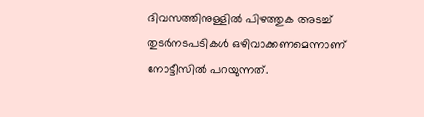ദിവസത്തിനുള്ളിൽ പിഴത്തുക അടച്ച് തുടർനടപടികൾ ഒഴിവാക്കണമെന്നാണ് നോട്ടീസിൽ പറയുന്നത്.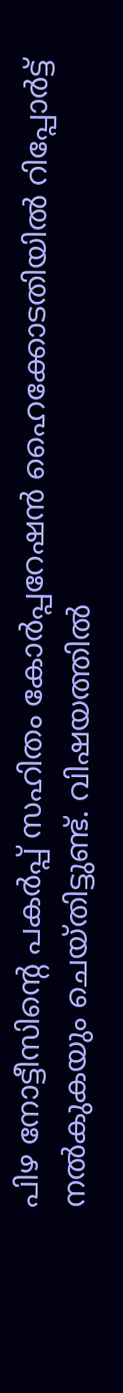പിഴ നോട്ടീസിന്റെ പകർപ്പ് സഹിതം കോർപ്പറേഷൻ ഹൈക്കോടതിയിൽ റിപ്പോർട്ട് നൽകുകയും ചെയ്തിട്ടുണ്ട്. വിഷയത്തിൽ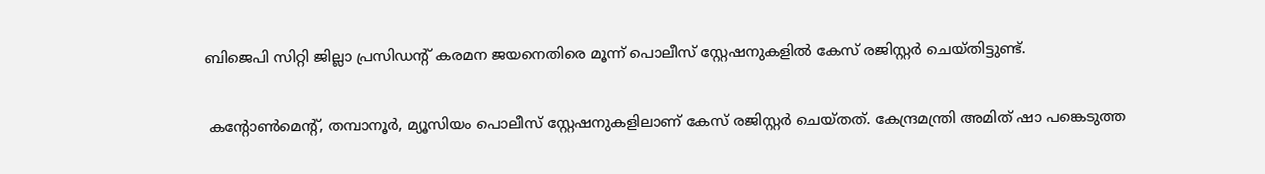ബിജെപി സിറ്റി ജില്ലാ പ്രസിഡന്റ് കരമന ജയനെതിരെ മൂന്ന് പൊലീസ് സ്റ്റേഷനുകളിൽ കേസ് രജിസ്റ്റർ ചെയ്തിട്ടുണ്ട്.

 കന്റോൺമെന്റ്, തമ്പാനൂർ, മ്യൂസിയം പൊലീസ് സ്റ്റേഷനുകളിലാണ് കേസ് രജിസ്റ്റർ ചെയ്തത്. കേന്ദ്രമന്ത്രി അമിത് ഷാ പങ്കെടുത്ത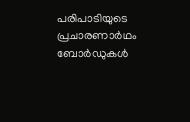പരിപാടിയുടെ പ്രചാരണാർഥം ബോർഡുകൾ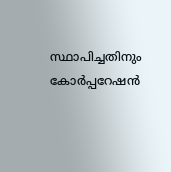സ്ഥാപിച്ചതിനും കോർപ്പറേഷൻ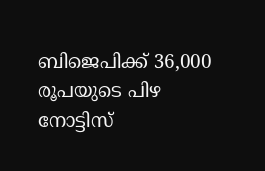ബിജെപിക്ക് 36,000 രൂപയുടെ പിഴ നോട്ടിസ്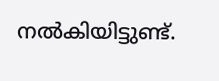നൽകിയിട്ടുണ്ട്.